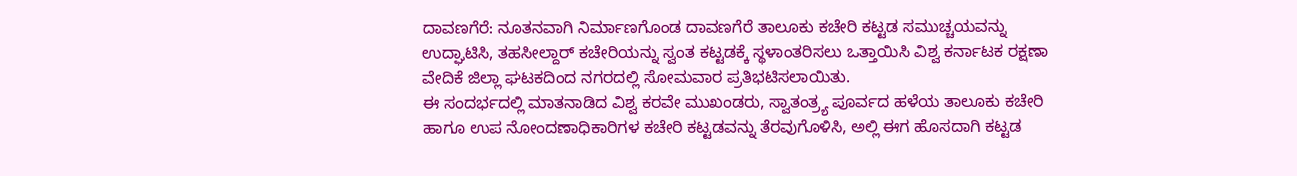ದಾವಣಗೆರೆ: ನೂತನವಾಗಿ ನಿರ್ಮಾಣಗೊಂಡ ದಾವಣಗೆರೆ ತಾಲೂಕು ಕಚೇರಿ ಕಟ್ಟಡ ಸಮುಚ್ಚಯವನ್ನು ಉದ್ಘಾಟಿಸಿ, ತಹಸೀಲ್ದಾರ್ ಕಚೇರಿಯನ್ನು ಸ್ವಂತ ಕಟ್ಟಡಕ್ಕೆ ಸ್ಥಳಾಂತರಿಸಲು ಒತ್ತಾಯಿಸಿ ವಿಶ್ವ ಕರ್ನಾಟಕ ರಕ್ಷಣಾ ವೇದಿಕೆ ಜಿಲ್ಲಾ ಘಟಕದಿಂದ ನಗರದಲ್ಲಿ ಸೋಮವಾರ ಪ್ರತಿಭಟಿಸಲಾಯಿತು.
ಈ ಸಂದರ್ಭದಲ್ಲಿ ಮಾತನಾಡಿದ ವಿಶ್ವ ಕರವೇ ಮುಖಂಡರು, ಸ್ವಾತಂತ್ರ್ಯ ಪೂರ್ವದ ಹಳೆಯ ತಾಲೂಕು ಕಚೇರಿ ಹಾಗೂ ಉಪ ನೋಂದಣಾಧಿಕಾರಿಗಳ ಕಚೇರಿ ಕಟ್ಟಡವನ್ನು ತೆರವುಗೊಳಿಸಿ, ಅಲ್ಲಿ ಈಗ ಹೊಸದಾಗಿ ಕಟ್ಟಡ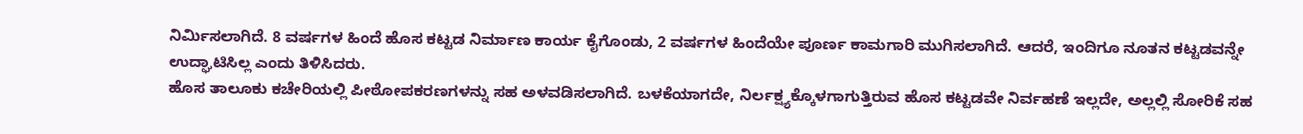ನಿರ್ಮಿಸಲಾಗಿದೆ. 8 ವರ್ಷಗಳ ಹಿಂದೆ ಹೊಸ ಕಟ್ಟಡ ನಿರ್ಮಾಣ ಕಾರ್ಯ ಕೈಗೊಂಡು, 2 ವರ್ಷಗಳ ಹಿಂದೆಯೇ ಪೂರ್ಣ ಕಾಮಗಾರಿ ಮುಗಿಸಲಾಗಿದೆ. ಆದರೆ, ಇಂದಿಗೂ ನೂತನ ಕಟ್ಟಡವನ್ನೇ ಉದ್ಘಾಟಿಸಿಲ್ಲ ಎಂದು ತಿಳಿಸಿದರು.
ಹೊಸ ತಾಲೂಕು ಕಚೇರಿಯಲ್ಲಿ ಪೀಠೋಪಕರಣಗಳನ್ನು ಸಹ ಅಳವಡಿಸಲಾಗಿದೆ. ಬಳಕೆಯಾಗದೇ, ನಿರ್ಲಕ್ಷ್ಯಕ್ಕೊಳಗಾಗುತ್ತಿರುವ ಹೊಸ ಕಟ್ಟಡವೇ ನಿರ್ವಹಣೆ ಇಲ್ಲದೇ, ಅಲ್ಲಲ್ಲಿ ಸೋರಿಕೆ ಸಹ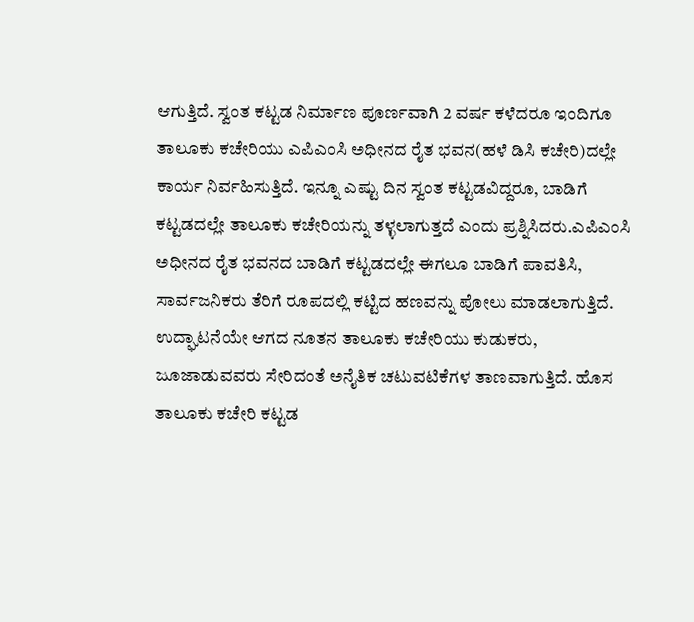ಆಗುತ್ತಿದೆ. ಸ್ವಂತ ಕಟ್ಟಡ ನಿರ್ಮಾಣ ಪೂರ್ಣವಾಗಿ 2 ವರ್ಷ ಕಳೆದರೂ ಇಂದಿಗೂ ತಾಲೂಕು ಕಚೇರಿಯು ಎಪಿಎಂಸಿ ಅಧೀನದ ರೈತ ಭವನ(ಹಳೆ ಡಿಸಿ ಕಚೇರಿ)ದಲ್ಲೇ ಕಾರ್ಯ ನಿರ್ವಹಿಸುತ್ತಿದೆ. ಇನ್ನೂ ಎಷ್ಟು ದಿನ ಸ್ವಂತ ಕಟ್ಟಡವಿದ್ದರೂ, ಬಾಡಿಗೆ ಕಟ್ಟಡದಲ್ಲೇ ತಾಲೂಕು ಕಚೇರಿಯನ್ನು ತಳ್ಳಲಾಗುತ್ತದೆ ಎಂದು ಪ್ರಶ್ನಿಸಿದರು.ಎಪಿಎಂಸಿ ಅಧೀನದ ರೈತ ಭವನದ ಬಾಡಿಗೆ ಕಟ್ಟಡದಲ್ಲೇ ಈಗಲೂ ಬಾಡಿಗೆ ಪಾವತಿಸಿ, ಸಾರ್ವಜನಿಕರು ತೆರಿಗೆ ರೂಪದಲ್ಲಿ ಕಟ್ಟಿದ ಹಣವನ್ನು ಪೋಲು ಮಾಡಲಾಗುತ್ತಿದೆ. ಉದ್ಘಾಟನೆಯೇ ಆಗದ ನೂತನ ತಾಲೂಕು ಕಚೇರಿಯು ಕುಡುಕರು, ಜೂಜಾಡುವವರು ಸೇರಿದಂತೆ ಅನೈತಿಕ ಚಟುವಟಿಕೆಗಳ ತಾಣವಾಗುತ್ತಿದೆ. ಹೊಸ ತಾಲೂಕು ಕಚೇರಿ ಕಟ್ಟಡ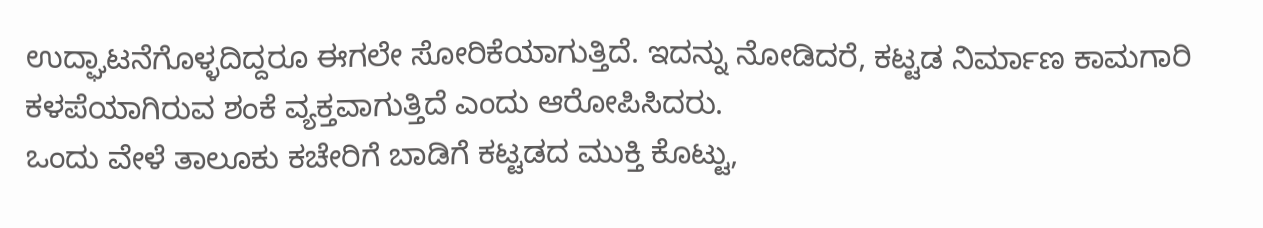ಉದ್ಘಾಟನೆಗೊಳ್ಳದಿದ್ದರೂ ಈಗಲೇ ಸೋರಿಕೆಯಾಗುತ್ತಿದೆ. ಇದನ್ನು ನೋಡಿದರೆ, ಕಟ್ಟಡ ನಿರ್ಮಾಣ ಕಾಮಗಾರಿ ಕಳಪೆಯಾಗಿರುವ ಶಂಕೆ ವ್ಯಕ್ತವಾಗುತ್ತಿದೆ ಎಂದು ಆರೋಪಿಸಿದರು.
ಒಂದು ವೇಳೆ ತಾಲೂಕು ಕಚೇರಿಗೆ ಬಾಡಿಗೆ ಕಟ್ಟಡದ ಮುಕ್ತಿ ಕೊಟ್ಟು,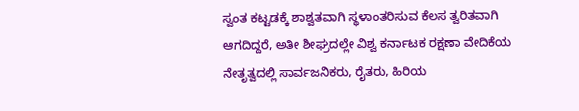ಸ್ವಂತ ಕಟ್ಟಡಕ್ಕೆ ಶಾಶ್ವತವಾಗಿ ಸ್ಥಳಾಂತರಿಸುವ ಕೆಲಸ ತ್ವರಿತವಾಗಿ ಆಗದಿದ್ದರೆ, ಅತೀ ಶೀಘ್ರದಲ್ಲೇ ವಿಶ್ವ ಕರ್ನಾಟಕ ರಕ್ಷಣಾ ವೇದಿಕೆಯ ನೇತೃತ್ವದಲ್ಲಿ ಸಾರ್ವಜನಿಕರು, ರೈತರು, ಹಿರಿಯ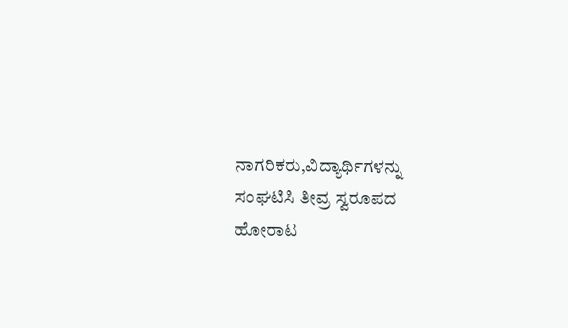ನಾಗರಿಕರು,ವಿದ್ಯಾರ್ಥಿಗಳನ್ನು ಸಂಘಟಿಸಿ ತೀವ್ರ ಸ್ವರೂಪದ ಹೋರಾಟ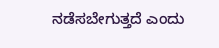ನಡೆಸಬೇಗುತ್ತದೆ ಎಂದು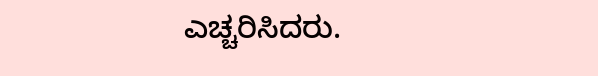ಎಚ್ಚರಿಸಿದರು.